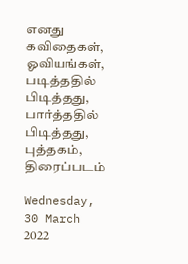எனது கவிதைகள், ஓவியங்கள், படித்ததில் பிடித்தது, பார்த்ததில் பிடித்தது, புத்தகம், திரைப்படம்

Wednesday, 30 March 2022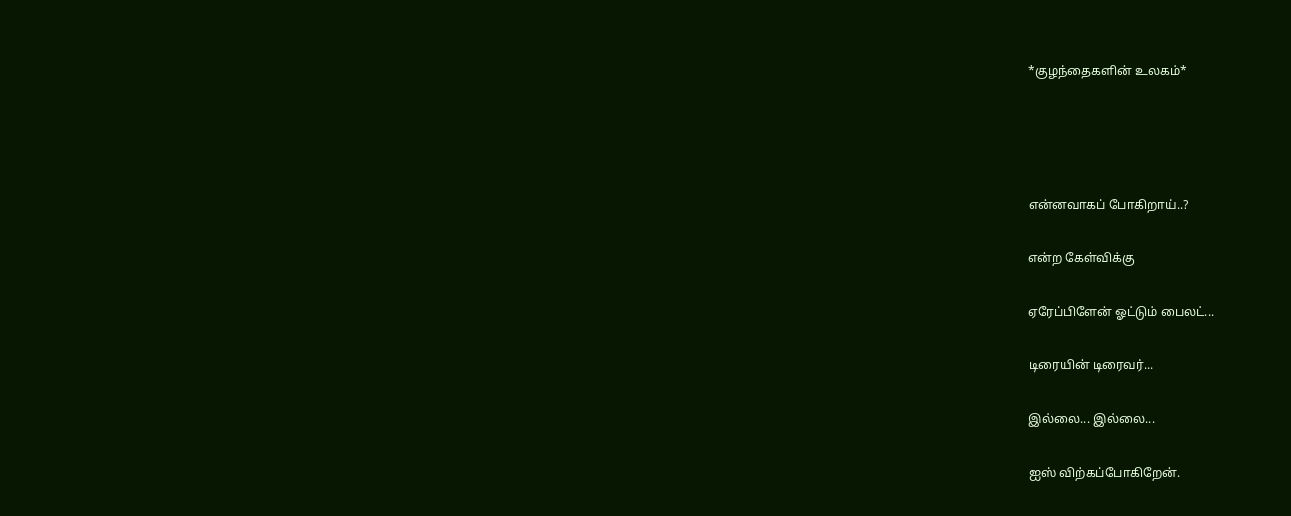*குழந்தைகளின் உலகம்*




என்னவாகப் போகிறாய்..?

என்ற கேள்விக்கு

ஏரேப்பிளேன் ஓட்டும் பைலட்...

டிரையின் டிரைவர்...

இல்லை... இல்லை...

ஐஸ் விற்கப்போகிறேன்.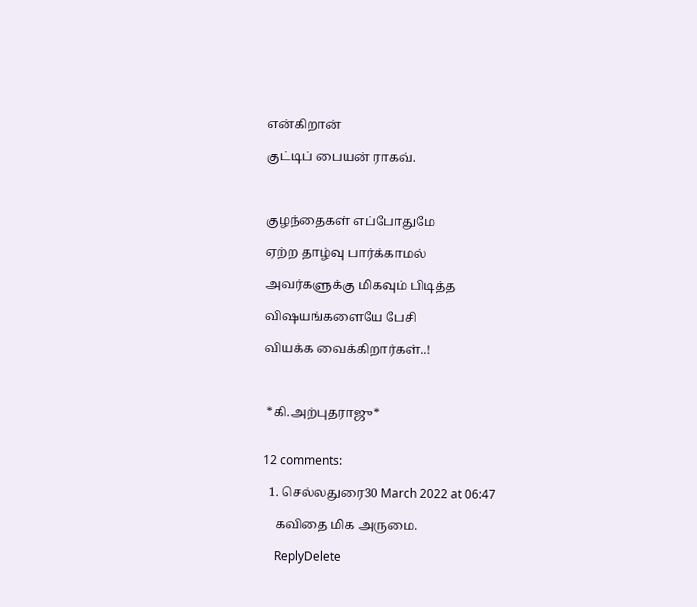என்கிறான்

குட்டிப் பையன் ராகவ்.



குழந்தைகள் எப்போதுமே

ஏற்ற தாழ்வு பார்க்காமல்

அவர்களுக்கு மிகவும் பிடித்த

விஷயங்களையே பேசி

வியக்க வைக்கிறார்கள்..!



 *கி.அற்புதராஜு*


12 comments:

  1. செல்லதுரை30 March 2022 at 06:47

    கவிதை மிக அருமை.

    ReplyDelete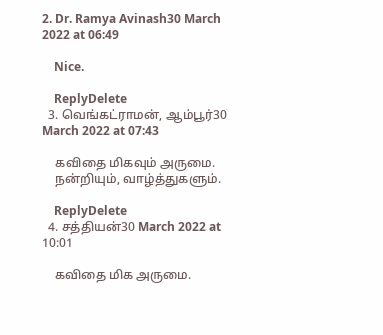2. Dr. Ramya Avinash30 March 2022 at 06:49

    Nice.

    ReplyDelete
  3. வெங்கட்ராமன், ஆம்பூர்30 March 2022 at 07:43

    கவிதை மிகவும் அருமை.
    நன்றியும், வாழ்த்துகளும்.

    ReplyDelete
  4. சத்தியன்30 March 2022 at 10:01

    கவிதை மிக அருமை.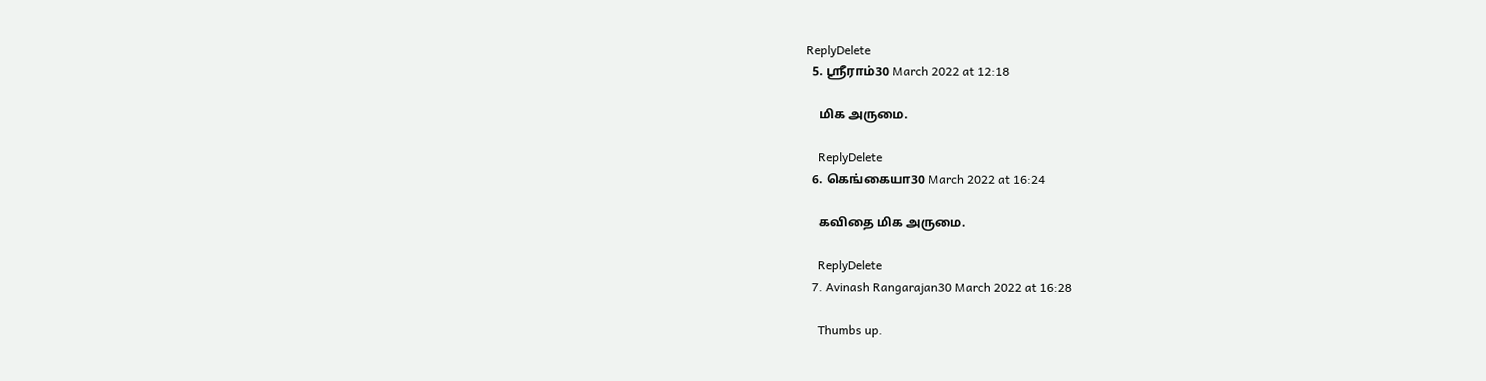ReplyDelete
  5. ஸ்ரீராம்30 March 2022 at 12:18

    மிக அருமை.

    ReplyDelete
  6. கெங்கையா30 March 2022 at 16:24

    கவிதை மிக அருமை.

    ReplyDelete
  7. Avinash Rangarajan30 March 2022 at 16:28

    Thumbs up.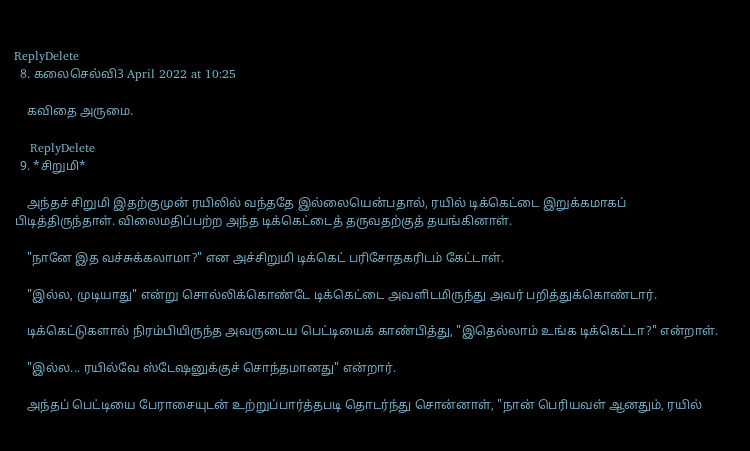ReplyDelete
  8. கலைசெல்வி3 April 2022 at 10:25

    கவிதை அருமை.

    ReplyDelete
  9. *சிறுமி*

    அந்தச் சிறுமி இதற்குமுன் ரயிலில் வந்ததே இல்லையென்பதால், ரயில் டிக்கெட்டை இறுக்கமாகப் பிடித்திருந்தாள். விலைமதிப்பற்ற அந்த டிக்கெட்டைத் தருவதற்குத் தயங்கினாள்.

    "நானே இத வச்சுக்கலாமா?" என அச்சிறுமி டிக்கெட் பரிசோதகரிடம் கேட்டாள்.

    "இல்ல, முடியாது" என்று சொல்லிக்கொண்டே டிக்கெட்டை அவளிடமிருந்து அவர் பறித்துக்கொண்டார்.

    டிக்கெட்டுகளால் நிரம்பியிருந்த அவருடைய பெட்டியைக் காண்பித்து, "இதெல்லாம் உங்க டிக்கெட்டா?" என்றாள்.

    "இல்ல... ரயில்வே ஸ்டேஷனுக்குச் சொந்தமானது" என்றார்.

    அந்தப் பெட்டியை பேராசையுடன் உற்றுப்பார்த்தபடி தொடர்ந்து சொன்னாள், "நான் பெரியவள் ஆனதும், ரயில்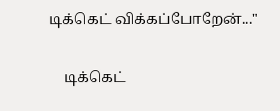டிக்கெட் விக்கப்போறேன்..."

    டிக்கெட்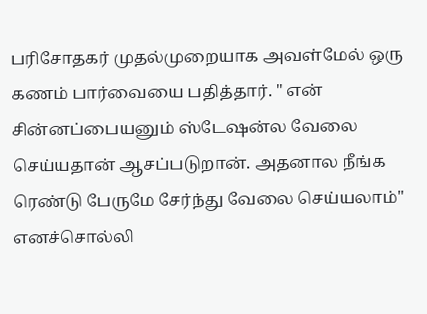பரிசோதகர் முதல்முறையாக அவள்மேல் ஒரு கணம் பார்வையை பதித்தார். " என் சின்னப்பையனும் ஸ்டேஷன்ல வேலை செய்யதான் ஆசப்படுறான். அதனால நீங்க ரெண்டு பேருமே சேர்ந்து வேலை செய்யலாம்" எனச்சொல்லி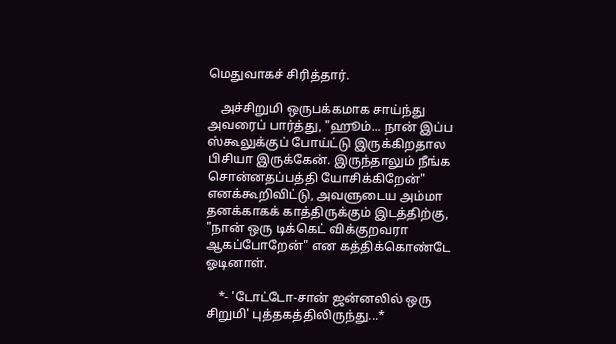மெதுவாகச் சிரித்தார்.

    அச்சிறுமி ஒருபக்கமாக சாய்ந்து அவரைப் பார்த்து, "ஹூம்... நான் இப்ப ஸ்கூலுக்குப் போய்ட்டு இருக்கிறதால பிசியா இருக்கேன். இருந்தாலும் நீங்க சொன்னதப்பத்தி யோசிக்கிறேன்" எனக்கூறிவிட்டு, அவளுடைய அம்மா தனக்காகக் காத்திருக்கும் இடத்திற்கு, "நான் ஒரு டிக்கெட் விக்குறவரா ஆகப்போறேன்" என கத்திக்கொண்டே ஓடினாள்.

    *- 'டோட்டோ-சான் ஜன்னலில் ஒரு சிறுமி' புத்தகத்திலிருந்து...*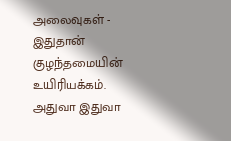அலைவுகள் - இதுதான் குழந்தமையின் உயிரியக்கம். அதுவா இதுவா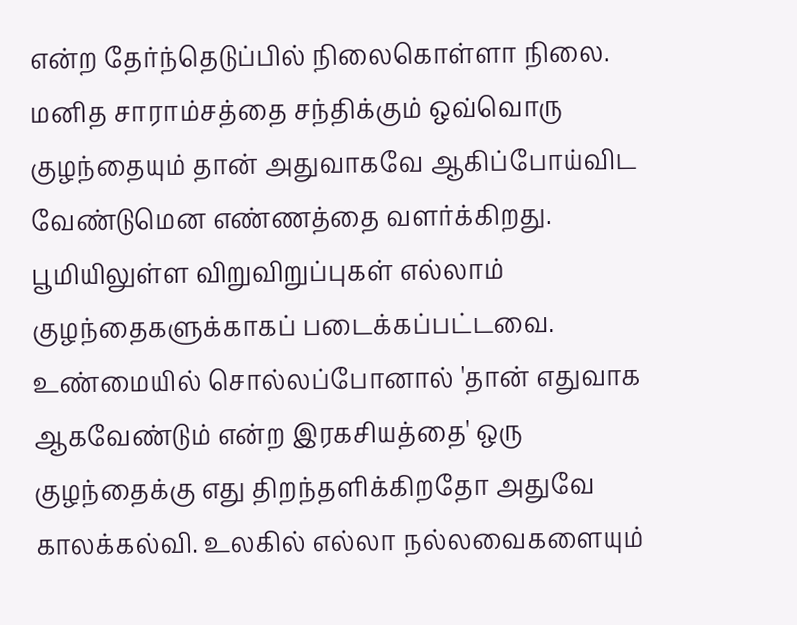என்ற தேர்ந்தெடுப்பில் நிலைகொள்ளா நிலை. மனித சாராம்சத்தை சந்திக்கும் ஒவ்வொரு குழந்தையும் தான் அதுவாகவே ஆகிப்போய்விட வேண்டுமென எண்ணத்தை வளர்க்கிறது. பூமியிலுள்ள விறுவிறுப்புகள் எல்லாம் குழந்தைகளுக்காகப் படைக்கப்பட்டவை. உண்மையில் சொல்லப்போனால் 'தான் எதுவாக ஆகவேண்டும் என்ற இரகசியத்தை' ஒரு குழந்தைக்கு எது திறந்தளிக்கிறதோ அதுவே காலக்கல்வி. உலகில் எல்லா நல்லவைகளையும்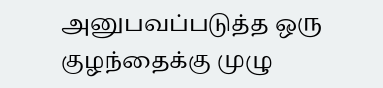அனுபவப்படுத்த ஒரு குழந்தைக்கு முழு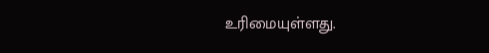உரிமையுள்ளது.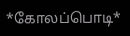*கோலப்பொடி*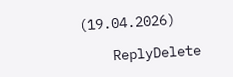(19.04.2026)

    ReplyDelete